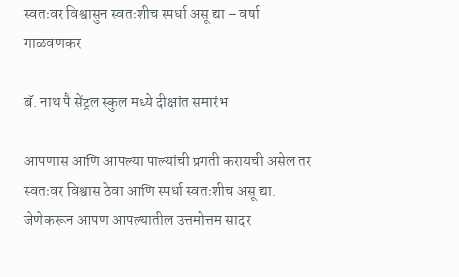स्वतःवर विश्वासुन स्वतःशीच स्पर्धा असू द्या – वर्षा गाळवणकर

बॅ. नाथ पै सेंट्रल स्कुल मध्ये दीक्षांत समारंभ

आपणास आणि आपल्या पाल्यांची प्रगती करायची असेल तर स्वतःवर विश्वास ठेवा आणि स्पर्धा स्वतःशीच असू द्या. जेणेकरून आपण आपल्यातील उत्तमोत्तम सादर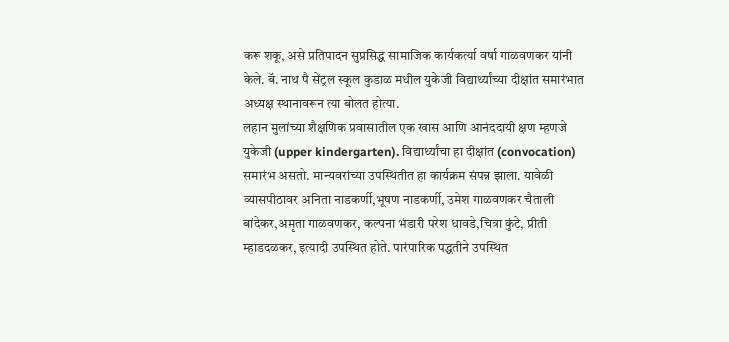करू शकू, असे प्रतिपादन सुप्रसिद्ध सामाजिक कार्यकर्त्या वर्षा गाळवणकर यांनी केले. बॅ. नाथ पै सेंट्रल स्कूल कुडाळ मधील युकेजी विद्यार्थ्यांच्या दीक्षांत समारंभात अध्यक्ष स्थानावरून त्या बोलत होत्या.
लहान मुलांच्या शैक्षणिक प्रवासातील एक खास आणि आनंददायी क्षण म्हणजे युकेजी (upper kindergarten). विद्यार्थ्यांचा हा दीक्षांत (convocation) समारंभ असतो. मान्यवरांच्या उपस्थितीत हा कार्यक्रम संपन्न झाला. यावेळी व्यासपीठावर अनिता नाडकर्णी,भूषण नाडकर्णी, उमेश गाळवणकर चैताली बांदेकर,अमृता गाळवणकर, कल्पना भंडारी परेश धावडे,चित्रा कुंटे, प्रीती म्हाडदळकर, इत्यादी उपस्थित होते. पारंपारिक पद्धतीने उपस्थित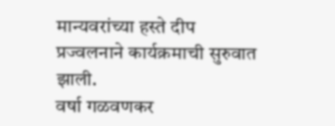मान्यवरांच्या हस्ते दीप प्रज्वलनाने कार्यक्रमाची सुरुवात झाली.
वर्षा गळवणकर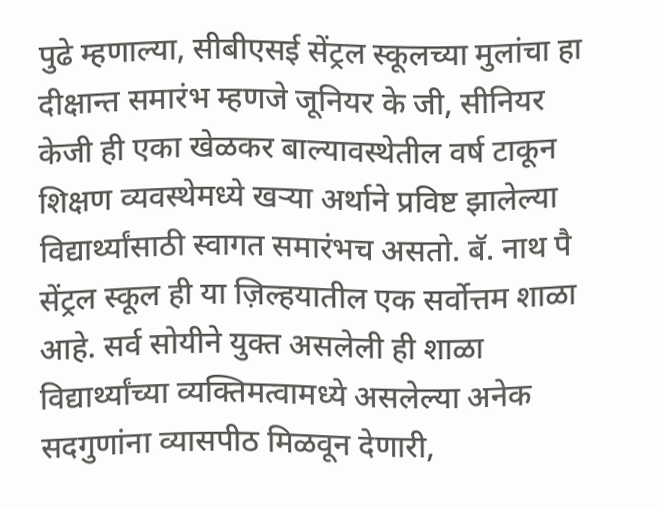पुढे म्हणाल्या, सीबीएसई सेंट्रल स्कूलच्या मुलांचा हा दीक्षान्त समारंभ म्हणजे जूनियर के जी, सीनियर केजी ही एका खेळकर बाल्यावस्थेतील वर्ष टाकून शिक्षण व्यवस्थेमध्ये खऱ्या अर्थाने प्रविष्ट झालेल्या विद्यार्थ्यांसाठी स्वागत समारंभच असतो. बॅ. नाथ पै सेंट्रल स्कूल ही या ज़िल्हयातील एक सर्वोत्तम शाळा आहे. सर्व सोयीने युक्त असलेली ही शाळा विद्यार्थ्यांच्या व्यक्तिमत्वामध्ये असलेल्या अनेक सदगुणांना व्यासपीठ मिळवून देणारी,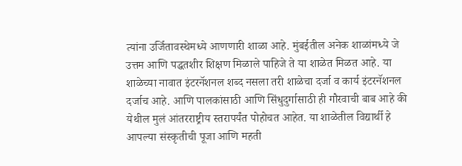त्यांना उर्जितावस्थेमध्ये आणणारी शाळा आहे. मुंबईतील अनेक शाळांमध्ये जे उत्तम आणि पद्धतशीर शिक्षण मिळाले पाहिजे ते या शाळेत मिळत आहे. या शाळेच्या नावात इंटरनॅशनल शब्द नसला तरी शाळेचा दर्जा व कार्य इंटरनॅशनल दर्जाच आहे. आणि पालकांसाठी आणि सिंधुदुर्गासाठी ही गौरवाची बाब आहे की येथील मुलं आंतरराष्ट्रीय स्तरापर्यंत पोहोचत आहेत. या शाळेतील विद्यार्थी हे आपल्या संस्कृतीची पूजा आणि महती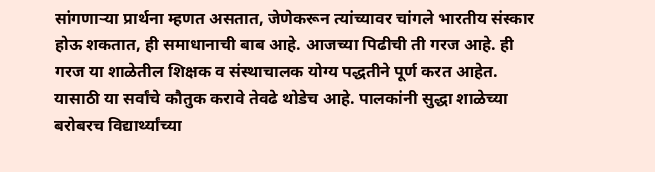सांगणाऱ्या प्रार्थना म्हणत असतात, जेणेकरून त्यांच्यावर चांगले भारतीय संस्कार होऊ शकतात, ही समाधानाची बाब आहे. आजच्या पिढीची ती गरज आहे. ही गरज या शाळेतील शिक्षक व संस्थाचालक योग्य पद्धतीने पूर्ण करत आहेत. यासाठी या सर्वांचे कौतुक करावे तेवढे थोडेच आहे. पालकांनी सुद्धा शाळेच्या बरोबरच विद्यार्थ्यांच्या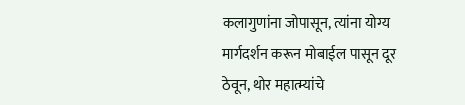कलागुणांना जोपासून, त्यांना योग्य मार्गदर्शन करून मोबाईल पासून दूर ठेवून, थोर महात्म्यांचे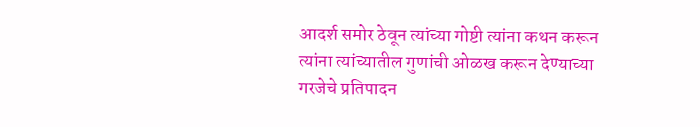आदर्श समोर ठेवून त्यांच्या गोष्टी त्यांना कथन करून त्यांना त्यांच्यातील गुणांची ओळख करून देण्याच्या गरजेचे प्रतिपादन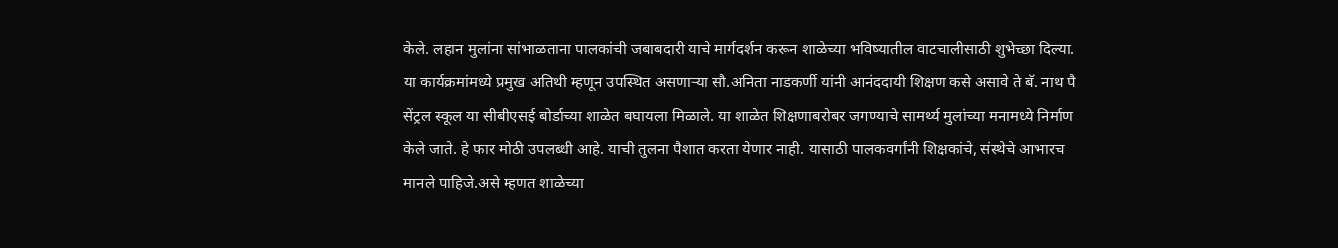केले. लहान मुलांना सांभाळताना पालकांची जबाबदारी याचे मार्गदर्शन करून शाळेच्या भविष्यातील वाटचालीसाठी शुभेच्छा दिल्या.
या कार्यक्रमांमध्ये प्रमुख अतिथी म्हणून उपस्थित असणाऱ्या सौ.अनिता नाडकर्णी यांनी आनंददायी शिक्षण कसे असावे ते बॅ. नाथ पै सेंट्रल स्कूल या सीबीएसई बोर्डाच्या शाळेत बघायला मिळाले. या शाळेत शिक्षणाबरोबर जगण्याचे सामर्थ्य मुलांच्या मनामध्ये निर्माण केले जाते. हे फार मोठी उपलब्धी आहे. याची तुलना पैशात करता येणार नाही. यासाठी पालकवर्गांनी शिक्षकांचे, संस्थेचे आभारच मानले पाहिजे.असे म्हणत शाळेच्या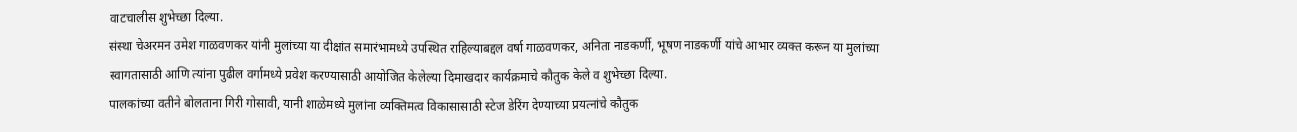वाटचालीस शुभेच्छा दिल्या.
संस्था चेअरमन उमेश गाळवणकर यांनी मुलांच्या या दीक्षांत समारंभामध्ये उपस्थित राहिल्याबद्दल वर्षा गाळवणकर, अनिता नाडकर्णी, भूषण नाडकर्णी यांचे आभार व्यक्त करून या मुलांच्या स्वागतासाठी आणि त्यांना पुढील वर्गामध्ये प्रवेश करण्यासाठी आयोजित केलेल्या दिमाखदार कार्यक्रमाचे कौतुक केले व शुभेच्छा दिल्या.
पालकांच्या वतीने बोलताना गिरी गोसावी, यानी शाळेमध्ये मुलांना व्यक्तिमत्व विकासासाठी स्टेज डेरिंग देण्याच्या प्रयत्नांचे कौतुक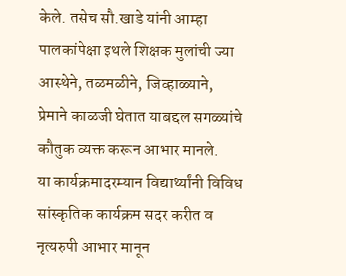केले. तसेच सौ.खाडे यांनी आम्हा पालकांपेक्षा इथले शिक्षक मुलांची ज्या आस्थेने, तळमळीने, जिव्हाळ्याने, प्रेमाने काळजी घेतात याबद्दल सगळ्यांचे कौतुक व्यक्त करून आभार मानले.
या कार्यक्रमादरम्यान विद्यार्थ्यांनी विविध सांस्कृतिक कार्यक्रम सदर करीत व नृत्यरुपी आभार मानून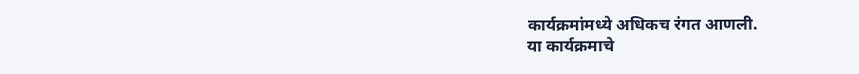कार्यक्रमांमध्ये अधिकच रंगत आणली.
या कार्यक्रमाचे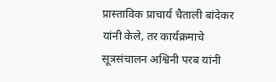प्रास्ताविक प्राचार्य चैताली बांदेकर यांनी केले, तर कार्यक्रमाचे सूत्रसंचालन अश्विनी परब यांनी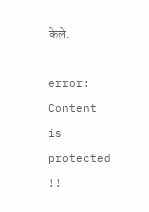केले.

error: Content is protected !!